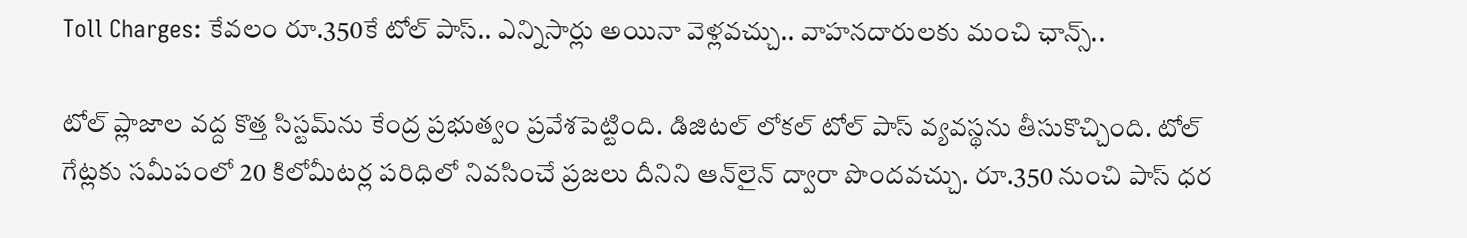Toll Charges: కేవలం రూ.350కే టోల్ పాస్.. ఎన్నిసార్లు అయినా వెళ్లవచ్చు.. వాహనదారులకు మంచి ఛాన్స్..

టోల్ ప్లాజాల వద్ద కొత్త సిస్టమ్‌ను కేంద్ర ప్రభుత్వం ప్రవేశపెట్టింది. డిజిటల్ లోకల్ టోల్ పాస్ వ్యవస్థను తీసుకొచ్చింది. టోల్ గేట్లకు సమీపంలో 20 కిలోమీటర్ల పరిధిలో నివసించే ప్రజలు దీనిని ఆన్‌లైన్ ద్వారా పొందవచ్చు. రూ.350 నుంచి పాస్ ధర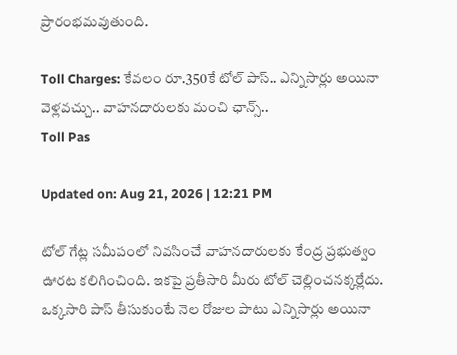ప్రారంభమవుతుంది.

Toll Charges: కేవలం రూ.350కే టోల్ పాస్.. ఎన్నిసార్లు అయినా వెళ్లవచ్చు.. వాహనదారులకు మంచి ఛాన్స్..
Toll Pas

Updated on: Aug 21, 2026 | 12:21 PM

టోల్ గేట్ల సమీపంలో నివసించే వాహనదారులకు కేంద్ర ప్రభుత్వం ఊరట కలిగించింది. ఇకపై ప్రతీసారి మీరు టోల్ చెల్లించనక్కర్లేదు. ఒక్కసారి పాస్ తీసుకుంటే నెల రోజుల పాటు ఎన్నిసార్లు అయినా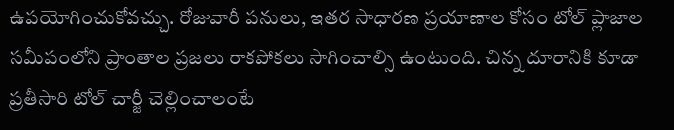ఉపయోగించుకోవచ్చు. రోజువారీ పనులు, ఇతర సాధారణ ప్రయాణాల కోసం టోల్ ప్లాజాల సమీపంలోని ప్రాంతాల ప్రజలు రాకపోకలు సాగించాల్సి ఉంటుంది. చిన్న దూరానికి కూడా ప్రతీసారి టోల్ చార్జీ చెల్లించాలంటే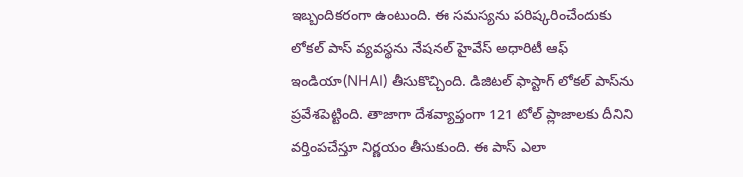ఇబ్బందికరంగా ఉంటుంది. ఈ సమస్యను పరిష్కరించేందుకు లోకల్ పాస్ వ్యవస్థను నేషనల్ హైవేస్ అధారిటీ ఆఫ్ ఇండియా(NHAI) తీసుకొచ్చింది. డిజిటల్ ఫాస్టాగ్ లోకల్ పాస్‌ను ప్రవేశపెట్టింది. తాజాగా దేశవ్యాప్తంగా 121 టోల్ ప్లాజాలకు దీనిని వర్తింపచేస్తూ నిర్ణయం తీసుకుంది. ఈ పాస్ ఎలా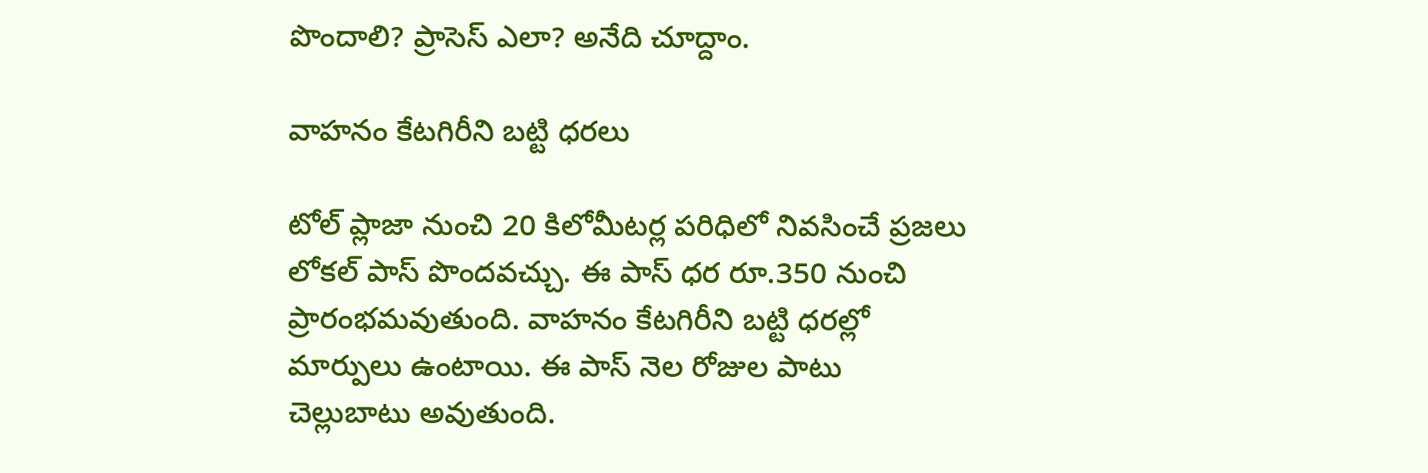పొందాలి? ప్రాసెస్ ఎలా? అనేది చూద్దాం.

వాహనం కేటగిరీని బట్టి ధరలు

టోల్ ప్లాజా నుంచి 20 కిలోమీటర్ల పరిధిలో నివసించే ప్రజలు లోకల్ పాస్ పొందవచ్చు. ఈ పాస్ ధర రూ.350 నుంచి ప్రారంభమవుతుంది. వాహనం కేటగిరీని బట్టి ధరల్లో మార్పులు ఉంటాయి. ఈ పాస్ నెల రోజుల పాటు చెల్లుబాటు అవుతుంది.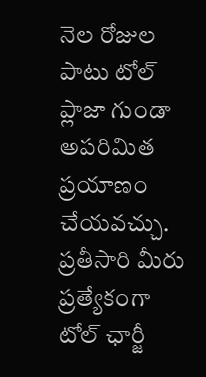నెల రోజుల పాటు టోల్ ప్లాజా గుండా అపరిమిత ప్రయాణం చేయవచ్చు. ప్రతీసారి మీరు ప్రత్యేకంగా టోల్ ఛార్జీ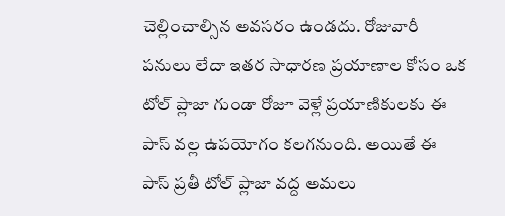చెల్లించాల్సిన అవసరం ఉండదు. రోజువారీ పనులు లేదా ఇతర సాధారణ ప్రయాణాల కోసం ఒక టోల్ ప్లాజా గుండా రోజూ వెళ్లే ప్రయాణికులకు ఈ పాస్ వల్ల ఉపయోగం కలగనుంది. అయితే ఈ పాస్ ప్రతీ టోల్ ప్లాజా వద్ద అమలు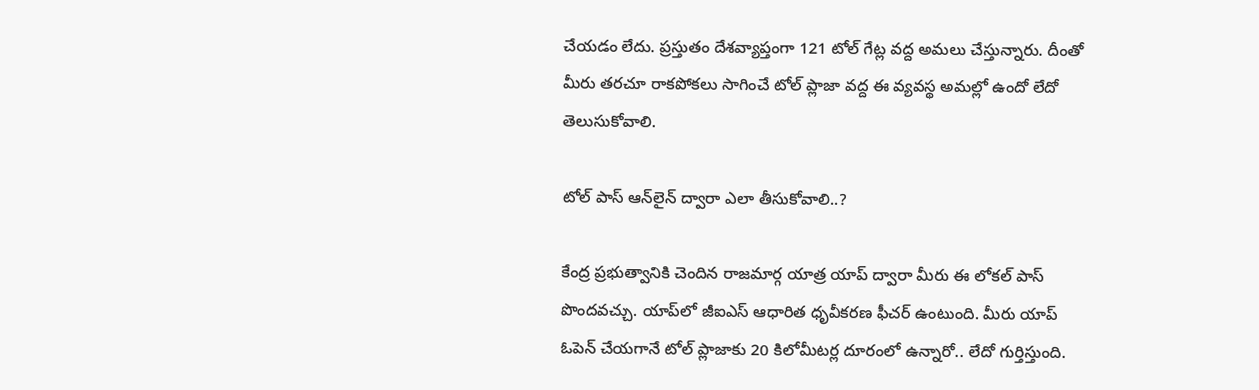చేయడం లేదు. ప్రస్తుతం దేశవ్యాప్తంగా 121 టోల్ గేట్ల వద్ద అమలు చేస్తున్నారు. దీంతో మీరు తరచూ రాకపోకలు సాగించే టోల్ ప్లాజా వద్ద ఈ వ్యవస్థ అమల్లో ఉందో లేదో తెలుసుకోవాలి.

టోల్ పాస్ ఆన్‌లైన్ ద్వారా ఎలా తీసుకోవాలి..?

కేంద్ర ప్రభుత్వానికి చెందిన రాజమార్గ యాత్ర యాప్ ద్వారా మీరు ఈ లోకల్ పాస్ పొందవచ్చు. యాప్‌లో జీఐఎస్ ఆధారిత ధృవీకరణ ఫీచర్ ఉంటుంది. మీరు యాప్ ఓపెన్ చేయగానే టోల్ ప్లాజాకు 20 కిలోమీటర్ల దూరంలో ఉన్నారో.. లేదో గుర్తిస్తుంది.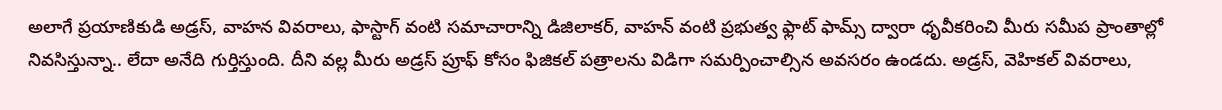అలాగే ప్రయాణికుడి అడ్రస్, వాహన వివరాలు, ఫాస్టాగ్ వంటి సమాచారాన్ని డిజిలాకర్, వాహన్ వంటి ప్రభుత్వ ఫ్లాట్ ఫామ్స్ ద్వారా ధృవీకరించి మీరు సమీప ప్రాంతాల్లో నివసిస్తున్నా.. లేదా అనేది గుర్తిస్తుంది. దీని వల్ల మీరు అడ్రస్ ప్రూఫ్ కోసం ఫిజికల్ పత్రాలను విడిగా సమర్పించాల్సిన అవసరం ఉండదు. అడ్రస్, వెహికల్ వివరాలు,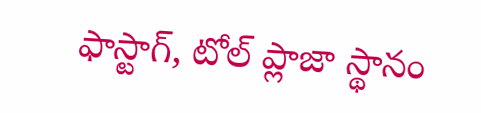ఫాస్టాగ్, టోల్ ప్లాజా స్థానం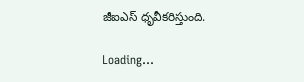జీఐఎస్ ధృవీకరిస్తుంది.

Loading...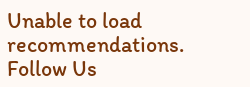Unable to load recommendations.
Follow Us